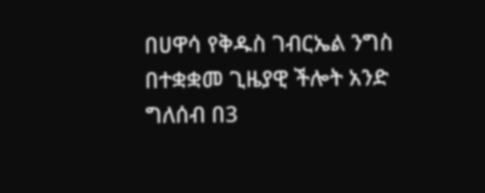በሀዋሳ የቅዱስ ገብርኤል ንግስ በተቋቋመ ጊዜያዊ ችሎት አንድ ግለሰብ በ3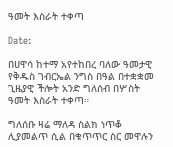ዓመት እስራት ተቀጣ

Date:

በሀዋሳ ከተማ አየተከበረ ባለው ዓመታዊ የቅዱስ ገብርኤል ንግስ በዓል በተቋቋመ ጊዜያዊ ችሎት አንድ ግለሰብ በሦስት ዓመት እስራት ተቀጣ።

ግለሰቡ ዛሬ ማለዳ ስልክ ነጥቆ ሊያመልጥ ሲል በቁጥጥር ስር መዋሉን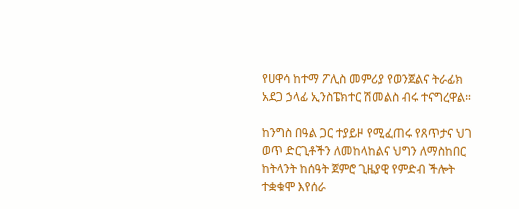የሀዋሳ ከተማ ፖሊስ መምሪያ የወንጀልና ትራፊክ አደጋ ኃላፊ ኢንስፔክተር ሽመልስ ብሩ ተናግረዋል።

ከንግስ በዓል ጋር ተያይዞ የሚፈጠሩ የጸጥታና ህገ ወጥ ድርጊቶችን ለመከላከልና ህግን ለማስከበር ከትላንት ከሰዓት ጀምሮ ጊዜያዊ የምድብ ችሎት ተቋቁሞ እየሰራ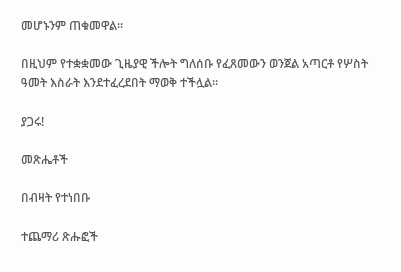መሆኑንም ጠቁመዋል።

በዚህም የተቋቋመው ጊዜያዊ ችሎት ግለሰቡ የፈጸመውን ወንጀል አጣርቶ የሦስት ዓመት እስራት እንደተፈረደበት ማወቅ ተችሏል።

ያጋሩ!

መጽሔቶች

በብዛት የተነበቡ

ተጨማሪ ጽሑፎች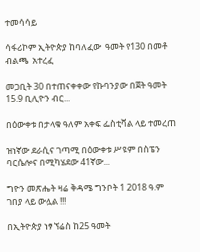ተመሳሳይ

ሳፋሪኮም ኢትዮጵያ ከባለፈው  ዓመት የ130 በመቶ ብልጫ  አተረፈ

መጋቢት 30 በተጠናቀቀው የኩባንያው በጀት ዓመት 15.9 ቢሊዮን ብር...

በዕውቀቱ በታላቁ ዓለም አቀፍ ፌስቲቫል ላይ ተመረጠ

ዝነኛው ደራሲና ገጣሚ በዕውቀቱ ሥዩም በስፔን ባርሴሎና በሚካሄደው 41ኛው...

ግዮን መጽሔት ዛሬ ቅዳሜ ግንቦት 1 2018 ዓ.ም ገበያ ላይ ውሏል !!!

በኢትዮጵያ ነፃ ኘሬስ ከ25 ዓመት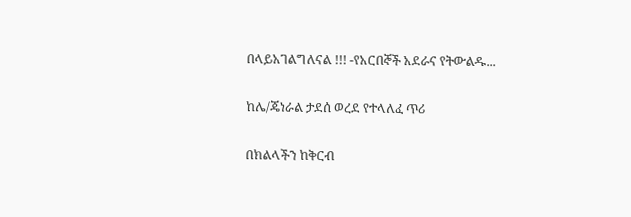በላይአገልግለናል !!! -የአርበኞች አደራና የትውልዱ...

ከሌ/ጄነራል ታደሰ ወረደ የተላለፈ ጥሪ

በክልላችን ከቅርብ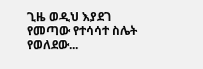ጊዜ ወዲህ እያደገ የመጣው የተሳሳተ ስሌት የወለደው...